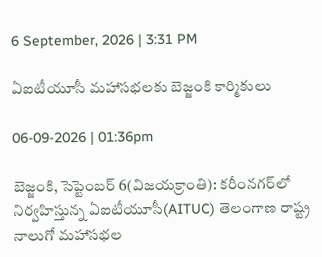6 September, 2026 | 3:31 PM

ఏఐటీయూసీ మహాసభలకు బెజ్జంకి కార్మికులు

06-09-2026 | 01:36pm

బెజ్జంకి, సెప్టెంబర్ 6(విజయక్రాంతి): కరీంనగర్‌లో నిర్వహిస్తున్న ఏఐటీయూసీ(AITUC) తెలంగాణ రాష్ట్ర నాలుగో మహాసభల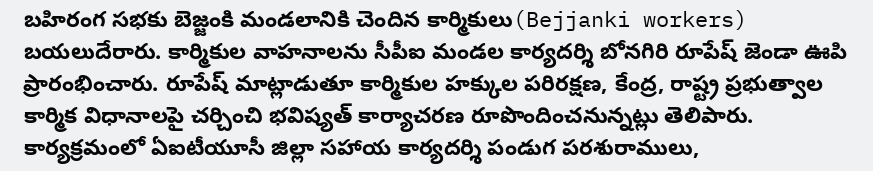బహిరంగ సభకు బెజ్జంకి మండలానికి చెందిన కార్మికులు(Bejjanki workers) బయలుదేరారు. కార్మికుల వాహనాలను సీపీఐ మండల కార్యదర్శి బోనగిరి రూపేష్ జెండా ఊపి ప్రారంభించారు. రూపేష్ మాట్లాడుతూ కార్మికుల హక్కుల పరిరక్షణ, కేంద్ర, రాష్ట్ర ప్రభుత్వాల కార్మిక విధానాలపై చర్చించి భవిష్యత్‌ కార్యాచరణ రూపొందించనున్నట్లు తెలిపారు. కార్యక్రమంలో ఏఐటీయూసీ జిల్లా సహాయ కార్యదర్శి పండుగ పరశురాములు,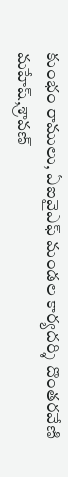కుంభం రాములు, ఏఐవైఎఫ్ మండల కార్యదర్శి దొంతరవేణి మహేష్‌,శ్రావణ్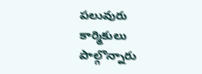పలువురు కార్మికులు పాల్గొన్నారు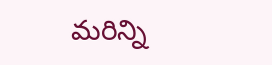మరిన్ని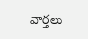వార్తలు